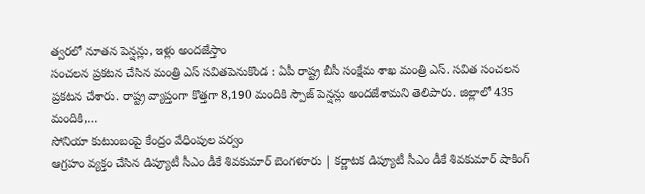త్వరలో నూతన పెన్షన్లు, ఇళ్లు అందజేస్తాం
సంచలన ప్రకటన చేసిన మంత్రి ఎస్ సవితపెనుకొండ : ఏపీ రాష్ట్ర బీసీ సంక్షేమ శాఖ మంత్రి ఎస్. సవిత సంచలన ప్రకటన చేశారు. రాష్ట్ర వ్యాప్తంగా కొత్తగా 8,190 మందికి స్పౌజ్ పెన్షన్లు అందజేశామని తెలిపారు. జిల్లాలో 435 మందికి,…
సోనియా కుటుంబంపై కేంద్రం వేధింపుల పర్వం
ఆగ్రహం వ్యక్తం చేసిన డిప్యూటీ సీఎం డీకే శివకుమార్ బెంగళూరు | కర్ణాటక డిప్యూటీ సీఎం డీకే శివకుమార్ షాకింగ్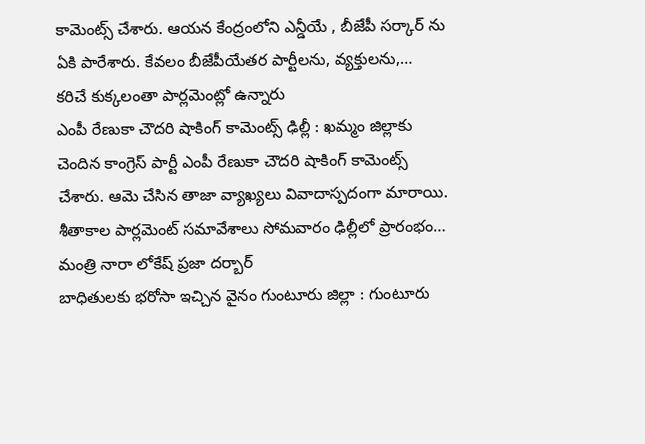కామెంట్స్ చేశారు. ఆయన కేంద్రంలోని ఎన్డీయే , బీజేపీ సర్కార్ ను ఏకి పారేశారు. కేవలం బీజేపీయేతర పార్టీలను, వ్యక్తులను,…
కరిచే కుక్కలంతా పార్లమెంట్లో ఉన్నారు
ఎంపీ రేణుకా చౌదరి షాకింగ్ కామెంట్స్ ఢిల్లీ : ఖమ్మం జిల్లాకు చెందిన కాంగ్రెస్ పార్టీ ఎంపీ రేణుకా చౌదరి షాకింగ్ కామెంట్స్ చేశారు. ఆమె చేసిన తాజా వ్యాఖ్యలు వివాదాస్పదంగా మారాయి. శీతాకాల పార్లమెంట్ సమావేశాలు సోమవారం ఢిల్లీలో ప్రారంభం…
మంత్రి నారా లోకేష్ ప్రజా దర్బార్
బాధితులకు భరోసా ఇచ్చిన వైనం గుంటూరు జిల్లా : గుంటూరు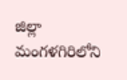జిల్లా మంగళగిరిలోని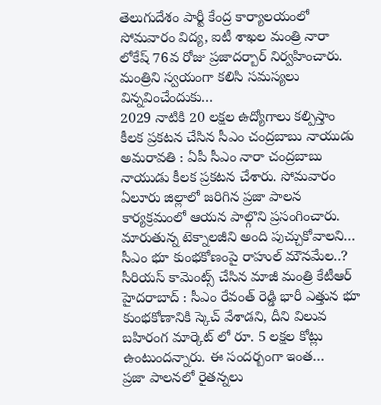తెలుగుదేశం పార్టీ కేంద్ర కార్యాలయంలో సోమవారం విద్య, ఐటీ శాఖల మంత్రి నారా లోకేష్ 76వ రోజు ప్రజాదర్బార్ నిర్వహించారు. మంత్రిని స్వయంగా కలిసి సమస్యలు విన్నవించేందుకు…
2029 నాటికి 20 లక్షల ఉద్యోగాలు కల్పిస్తాం
కీలక ప్రకటన చేసిన సీఎం చంద్రబాబు నాయుడు అమరావతి : ఏపీ సీఎం నారా చంద్రబాబు నాయుడు కీలక ప్రకటన చేశారు. సోమవారం ఏలూరు జిల్లాలో జరిగిన ప్రజా పాలన కార్యక్రమంలో ఆయన పాల్గొని ప్రసంగించారు. మారుతున్న టెక్నాలజీని అంది పుచ్చుకోవాలని…
సీఎం భూ కుంభకోణంపై రాహుల్ మౌనమేల..?
సీరియస్ కామెంట్స్ చేసిన మాజీ మంత్రి కేటీఆర్ హైదరాబాద్ : సీఎం రేవంత్ రెడ్డి భారీ ఎత్తున భూ కుంభకోణానికి స్కెచ్ వేశాడని, దీని విలువ బహిరంగ మార్కెట్ లో రూ. 5 లక్షల కోట్లు ఉంటుందన్నారు. ఈ సందర్బంగా ఇంత…
ప్రజా పాలనలో రైతన్నలు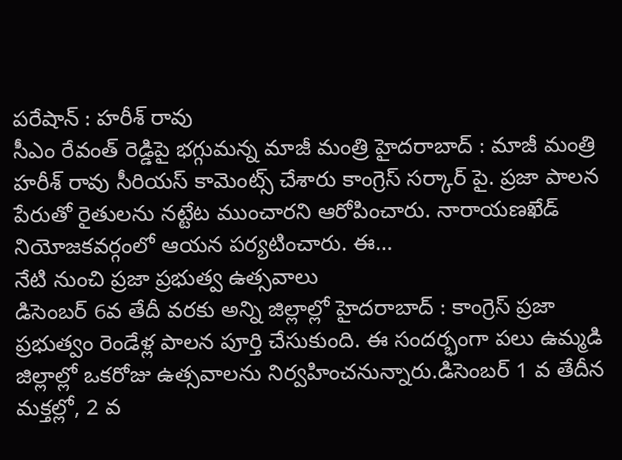పరేషాన్ : హరీశ్ రావు
సీఎం రేవంత్ రెడ్డిపై భగ్గుమన్న మాజీ మంత్రి హైదరాబాద్ : మాజీ మంత్రి హరీశ్ రావు సీరియస్ కామెంట్స్ చేశారు కాంగ్రెస్ సర్కార్ పై. ప్రజా పాలన పేరుతో రైతులను నట్టేట ముంచారని ఆరోపించారు. నారాయణఖేడ్ నియోజకవర్గంలో ఆయన పర్యటించారు. ఈ…
నేటి నుంచి ప్రజా ప్రభుత్వ ఉత్సవాలు
డిసెంబర్ 6వ తేదీ వరకు అన్ని జిల్లాల్లో హైదరాబాద్ : కాంగ్రెస్ ప్రజా ప్రభుత్వం రెండేళ్ల పాలన పూర్తి చేసుకుంది. ఈ సందర్భంగా పలు ఉమ్మడి జిల్లాల్లో ఒకరోజు ఉత్సవాలను నిర్వహించనున్నారు.డిసెంబర్ 1 వ తేదీన మక్తల్లో, 2 వ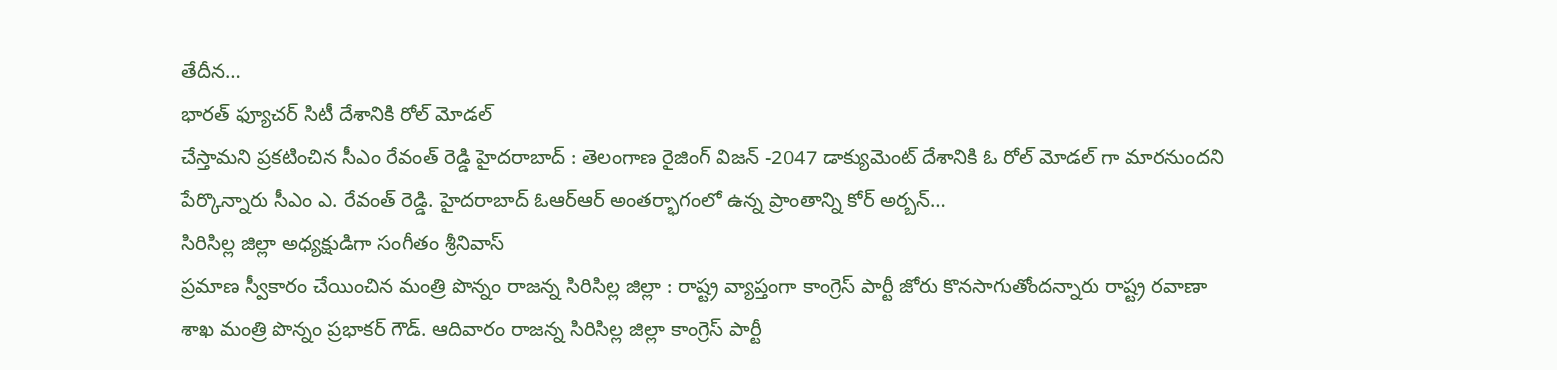తేదీన…
భారత్ ఫ్యూచర్ సిటీ దేశానికి రోల్ మోడల్
చేస్తామని ప్రకటించిన సీఎం రేవంత్ రెడ్డి హైదరాబాద్ : తెలంగాణ రైజింగ్ విజన్ -2047 డాక్యుమెంట్ దేశానికి ఓ రోల్ మోడల్ గా మారనుందని పేర్కొన్నారు సీఎం ఎ. రేవంత్ రెడ్డి. హైదరాబాద్ ఓఆర్ఆర్ అంతర్భాగంలో ఉన్న ప్రాంతాన్ని కోర్ అర్బన్…
సిరిసిల్ల జిల్లా అధ్యక్షుడిగా సంగీతం శ్రీనివాస్
ప్రమాణ స్వీకారం చేయించిన మంత్రి పొన్నం రాజన్న సిరిసిల్ల జిల్లా : రాష్ట్ర వ్యాప్తంగా కాంగ్రెస్ పార్టీ జోరు కొనసాగుతోందన్నారు రాష్ట్ర రవాణా శాఖ మంత్రి పొన్నం ప్రభాకర్ గౌడ్. ఆదివారం రాజన్న సిరిసిల్ల జిల్లా కాంగ్రెస్ పార్టీ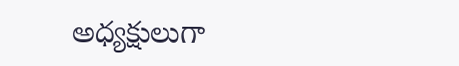అధ్యక్షులుగా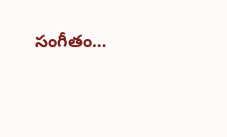సంగీతం…